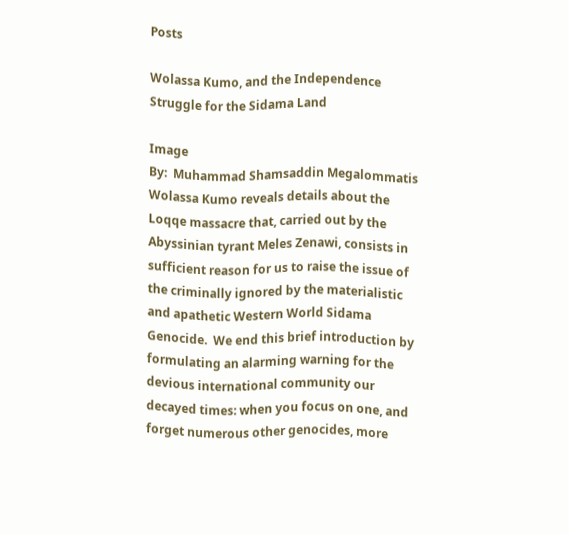Posts

Wolassa Kumo, and the Independence Struggle for the Sidama Land

Image
By:  Muhammad Shamsaddin Megalommatis   Wolassa Kumo reveals details about the Loqqe massacre that, carried out by the Abyssinian tyrant Meles Zenawi, consists in sufficient reason for us to raise the issue of the criminally ignored by the materialistic and apathetic Western World Sidama Genocide.  We end this brief introduction by formulating an alarming warning for the devious international community our decayed times: when you focus on one, and forget numerous other genocides, more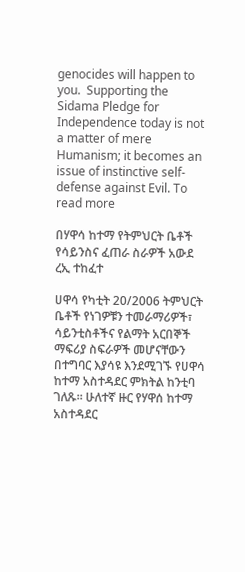genocides will happen to you.  Supporting the Sidama Pledge for Independence today is not a matter of mere Humanism; it becomes an issue of instinctive self-defense against Evil. To read more

በሃዋሳ ከተማ የትምህርት ቤቶች የሳይንስና ፈጠራ ስራዎች አውደ ረኢ ተከፈተ

ሀዋሳ የካቲት 20/2006 ትምህርት ቤቶች የነገዎቹን ተመራማሪዎች፣ ሳይንቲስቶችና የልማት አርበኞች ማፍሪያ ስፍራዎች መሆናቸውን በተግባር እያሳዩ እንደሚገኙ የሀዋሳ ከተማ አስተዳደር ምክትል ከንቲባ ገለጹ፡፡ ሁለተኛ ዙር የሃዋሰ ከተማ አስተዳደር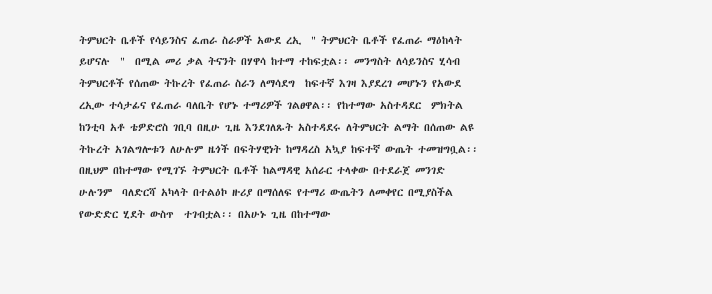ትምህርት ቤቶች የሳይንስና ፈጠራ ስራዎች አውደ ረኢ  " ትምህርት ቤቶች የፈጠራ ማዕከላት ይሆናሉ  "  በሚል መሪ ቃል ትናንት በሃዋሳ ከተማ ተከፍቷል፡፡ መንግስት ለሳይንስና ሂሳብ ትምህርቶች የሰጠው ትኩረት የፈጠራ ስራን ለማሳደግ  ከፍተኛ እገዛ እያደረገ መሆኑን የአውደ ረኢው ተሳታፊና የፈጠራ ባለቤት የሆኑ ተማሪዎች ገልፀዋል፡፡ የከተማው አስተዳደር  ምክትል ከንቲባ አቶ ቴዎድሮስ ገቢባ በዚሁ ጊዜ እንደገለጹት አስተዳደሩ ለትምህርት ልማት በሰጠው ልዩ ትኩረት አገልግሎቱን ለሁሉም ዜጎች በፍትሃዊነት ከማዳረስ አኳያ ከፍተኛ ውጤት ተመዝግቧል፡፡ በዚህም በከተማው የሚገኙ ትምህርት ቤቶች ከልማዳዊ አሰራር ተላቀው በተደራጀ መንገድ ሁሉንም  ባለድርሻ አካላት በተልዕኮ ዙሪያ በማሰለፍ የተማሪ ውጤትን ለመቀየር በሚያስችል የውድድር ሂደት ውስጥ  ተገብቷል፡፡ በአሁኑ ጊዜ በከተማው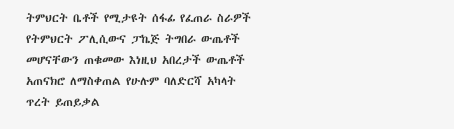ትምህርት ቤቶች የሚታዩት ሰፋፊ የፈጠራ ስራዎች የትምህርት ፖሊሲውና ፓኬጅ ትግበራ ውጤቶች መሆናቸውን ጠቁመው እነዚህ አበረታች ውጤቶች አጠናክሮ ለማስቀጠል የሁሉም ባለድርሻ አካላት ጥረት ይጠይቃል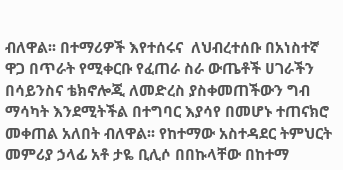ብለዋል፡፡ በተማሪዎች እየተሰሩና  ለህብረተሰቡ በአነስተኛ ዋጋ በጥራት የሚቀርቡ የፈጠራ ስራ ውጤቶች ሀገራችን በሳይንስና ቴክኖሎጂ ለመድረስ ያስቀመጠችውን ግብ ማሳካት እንደሚትችል በተግባር እያሳየ በመሆኑ ተጠናክሮ መቀጠል አለበት ብለዋል፡፡ የከተማው አስተዳደር ትምህርት መምሪያ ኃላፊ አቶ ታዬ ቢሊሶ በበኩላቸው በከተማ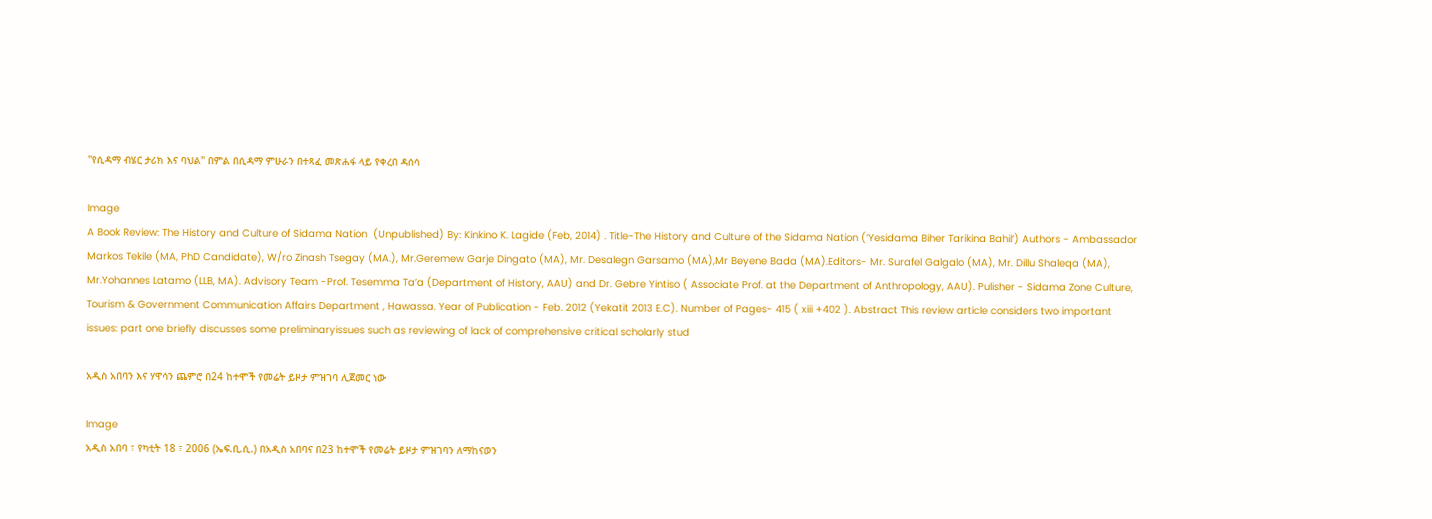''የሲዳማ ብሄር ታሪክ እና ባህል'' በምል በሲዳማ ምሁራን በተጻፈ መጽሐፋ ላይ የቀረበ ዳሰሳ

Image
A Book Review: The History and Culture of Sidama Nation  (Unpublished) By: Kinkino K. Lagide (Feb, 2014) . Title-The History and Culture of the Sidama Nation (‘Yesidama Biher Tarikina Bahil’) Authors - Ambassador Markos Tekile (MA, PhD Candidate), W/ro Zinash Tsegay (MA.), Mr.Geremew Garje Dingato (MA), Mr. Desalegn Garsamo (MA),Mr Beyene Bada (MA).Editors- Mr. Surafel Galgalo (MA), Mr. Dillu Shaleqa (MA), Mr.Yohannes Latamo (LLB, MA). Advisory Team -Prof. Tesemma Ta’a (Department of History, AAU) and Dr. Gebre Yintiso ( Associate Prof. at the Department of Anthropology, AAU). Pulisher - Sidama Zone Culture, Tourism & Government Communication Affairs Department , Hawassa. Year of Publication - Feb. 2012 (Yekatit 2013 E.C). Number of Pages- 415 ( xiii +402 ). Abstract This review article considers two important issues: part one briefly discusses some preliminaryissues such as reviewing of lack of comprehensive critical scholarly stud

አዲስ አበባን እና ሃዋሳን ጨምሮ በ24 ከተሞች የመሬት ይዞታ ምዝገባ ሊጀመር ነው

Image
አዲስ አበባ ፣ የካቲት 18 ፣ 2006 (ኤፍ.ቢ.ሲ.) በአዲስ አበባና በ23 ከተሞች የመሬት ይዞታ ምዝገባን ለማከናወን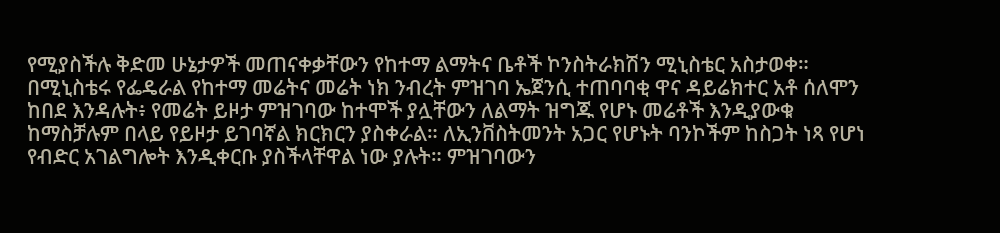የሚያስችሉ ቅድመ ሁኔታዎች መጠናቀቃቸውን የከተማ ልማትና ቤቶች ኮንስትራክሽን ሚኒስቴር አስታወቀ። በሚኒስቴሩ የፌዴራል የከተማ መሬትና መሬት ነክ ንብረት ምዝገባ ኤጀንሲ ተጠባባቂ ዋና ዳይሬክተር አቶ ሰለሞን ከበደ እንዳሉት፥ የመሬት ይዞታ ምዝገባው ከተሞች ያሏቸውን ለልማት ዝግጁ የሆኑ መሬቶች እንዲያውቁ ከማስቻሉም በላይ የይዞታ ይገባኛል ክርክርን ያስቀራል። ለኢንቨስትመንት አጋር የሆኑት ባንኮችም ከስጋት ነጻ የሆነ የብድር አገልግሎት እንዲቀርቡ ያስችላቸዋል ነው ያሉት። ምዝገባውን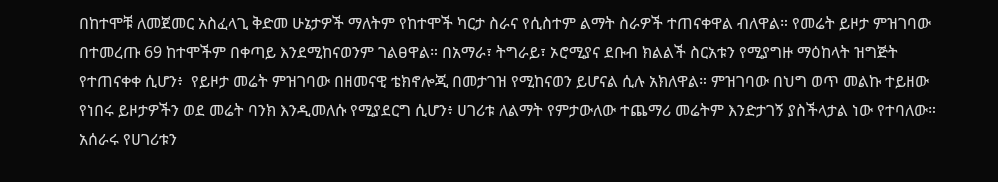በከተሞቹ ለመጀመር አስፈላጊ ቅድመ ሁኔታዎች ማለትም የከተሞች ካርታ ስራና የሲስተም ልማት ስራዎች ተጠናቀዋል ብለዋል። የመሬት ይዞታ ምዝገባው በተመረጡ 69 ከተሞችም በቀጣይ እንደሚከናወንም ገልፀዋል። በአማራ፣ ትግራይ፣ ኦሮሚያና ደቡብ ክልልች ስርአቱን የሚያግዙ ማዕከላት ዝግጅት የተጠናቀቀ ሲሆን፥  የይዞታ መሬት ምዝገባው በዘመናዊ ቴክኖሎጂ በመታገዝ የሚከናወን ይሆናል ሲሉ አክለዋል። ምዝገባው በህግ ወጥ መልኩ ተይዘው የነበሩ ይዞታዎችን ወደ መሬት ባንክ እንዲመለሱ የሚያደርግ ሲሆን፥ ሀገሪቱ ለልማት የምታውለው ተጨማሪ መሬትም እንድታገኝ ያስችላታል ነው የተባለው። አሰራሩ የሀገሪቱን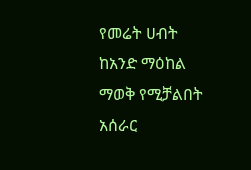የመሬት ሀብት ከአንድ ማዕከል ማወቅ የሚቻልበት አሰራር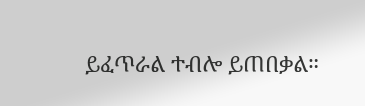ይፈጥራል ተብሎ ይጠበቃል።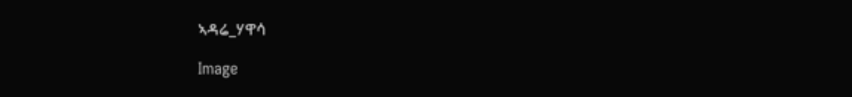ኣዳሬ_ሃዋሳ

Image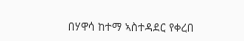በሃዋሳ ከተማ ኣስተዳደር የቀረበ